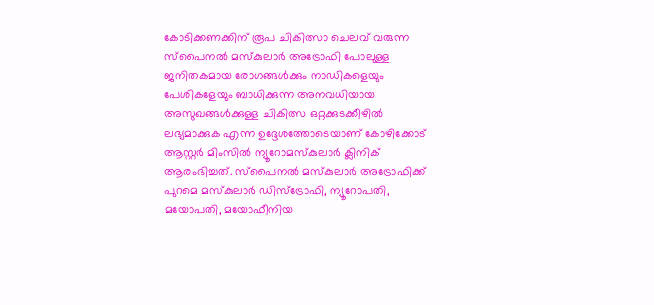കോടിക്കണക്കിന് രൂപ ചികിത്സാ ചെലവ് വരുന്ന സ്പൈനൽ മസ്കുലാർ അട്രോഫി പോലുള്ള ജനിതകമായ രോഗങ്ങൾക്കും നാഡികളെയും പേശികളേയും ബാധിക്കുന്ന അനവധിയായ അസുഖങ്ങൾക്കുള്ള ചികിത്സ ഒറ്റക്കുടക്കീഴിൽ ലഭ്യമാക്കുക എന്ന ഉദ്ദേശത്തോടെയാണ് കോഴിക്കോട് ആസ്റ്റർ മിംസിൽ ന്യൂറോമസ്കുലാർ ക്ലിനിക് ആരംഭിച്ചത്. സ്പൈനൽ മസ്കുലാർ അട്രോഫിക്ക് പുറമെ മസ്കുലാർ ഡിസ്ട്രോഫി, ന്യൂറോപതി, മയോപതി, മയോഫീനിയ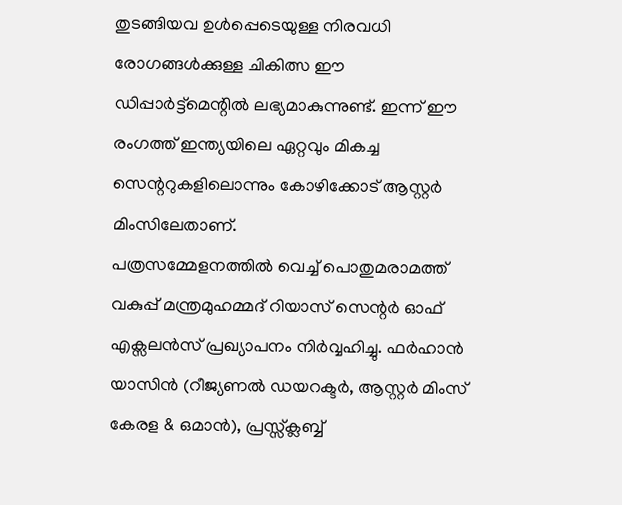തുടങ്ങിയവ ഉൾപ്പെടെയുള്ള നിരവധി രോഗങ്ങൾക്കുള്ള ചികിത്സ ഈ ഡിപ്പാർട്ട്മെന്റിൽ ലഭ്യമാകുന്നുണ്ട്. ഇന്ന് ഈ രംഗത്ത് ഇന്ത്യയിലെ ഏറ്റവും മികച്ച സെന്ററുകളിലൊന്നും കോഴിക്കോട് ആസ്റ്റർ മിംസിലേതാണ്.
പത്രസമ്മേളനത്തിൽ വെച്ച് പൊതുമരാമത്ത് വകുപ്പ് മന്ത്രമുഹമ്മദ് റിയാസ് സെന്റർ ഓഫ് എക്സലൻസ് പ്രഖ്യാപനം നിർവ്വഹിച്ചു. ഫർഹാൻ യാസിൻ (റീജ്യണൽ ഡയറക്ടർ, ആസ്റ്റർ മിംസ് കേരള & ഒമാൻ), പ്രസ്സ്ക്ലബ്ബ്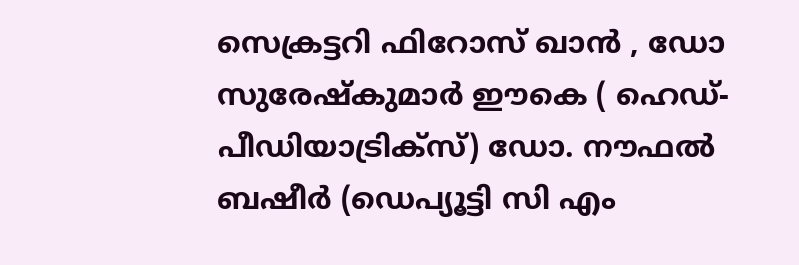സെക്രട്ടറി ഫിറോസ് ഖാൻ , ഡോ സുരേഷ്കുമാർ ഈകെ ( ഹെഡ്-പീഡിയാട്രിക്സ്) ഡോ. നൗഫൽ ബഷീർ (ഡെപ്യൂട്ടി സി എം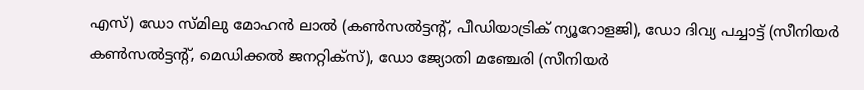എസ്) ഡോ സ്മിലു മോഹൻ ലാൽ (കൺസൽട്ടന്റ്, പീഡിയാട്രിക് ന്യൂറോളജി), ഡോ ദിവ്യ പച്ചാട്ട് (സീനിയർ കൺസൽട്ടന്റ്, മെഡിക്കൽ ജനറ്റിക്സ്), ഡോ ജ്യോതി മഞ്ചേരി (സീനിയർ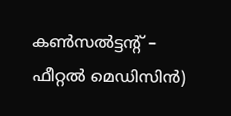കൺസൽട്ടന്റ് – ഫീറ്റൽ മെഡിസിൻ)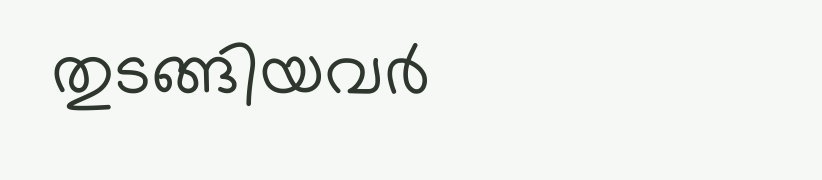തുടങ്ങിയവർ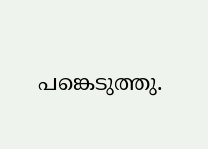പങ്കെടുത്തു.